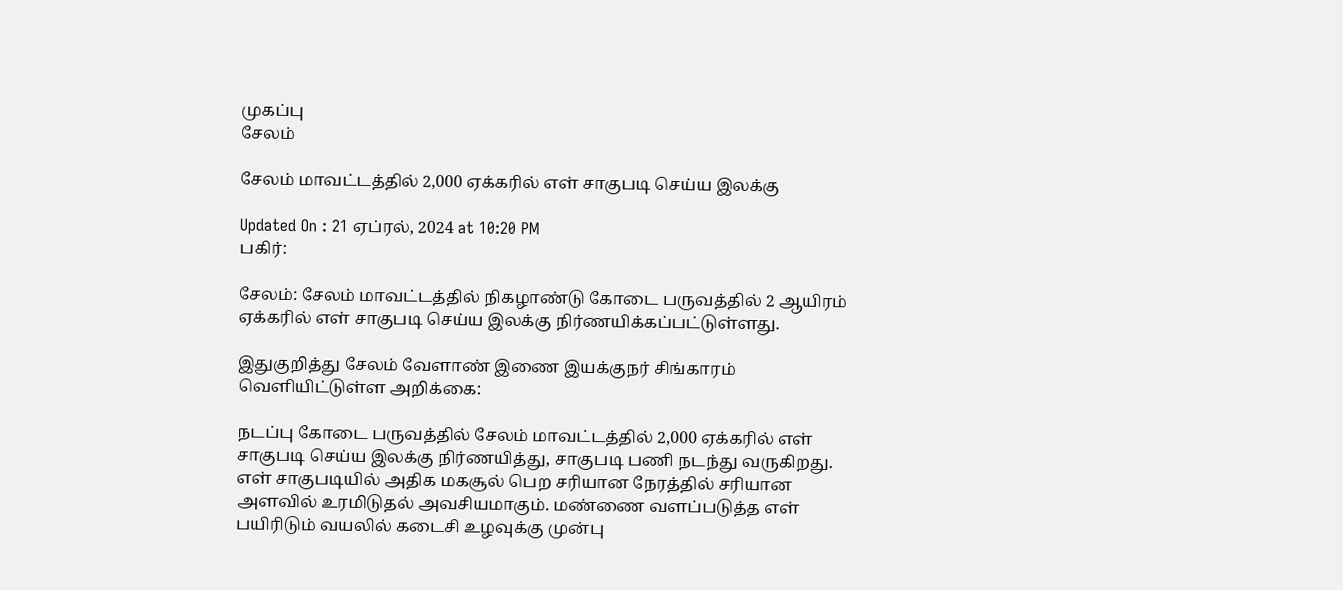முகப்பு
சேலம்

சேலம் மாவட்டத்தில் 2,000 ஏக்கரில் எள் சாகுபடி செய்ய இலக்கு

Updated On : 21 ஏப்ரல், 2024 at 10:20 PM
பகிர்:

சேலம்: சேலம் மாவட்டத்தில் நிகழாண்டு கோடை பருவத்தில் 2 ஆயிரம் ஏக்கரில் எள் சாகுபடி செய்ய இலக்கு நிர்ணயிக்கப்பட்டுள்ளது.

இதுகுறித்து சேலம் வேளாண் இணை இயக்குநர் சிங்காரம் வெளியிட்டுள்ள அறிக்கை:

நடப்பு கோடை பருவத்தில் சேலம் மாவட்டத்தில் 2,000 ஏக்கரில் எள் சாகுபடி செய்ய இலக்கு நிர்ணயித்து, சாகுபடி பணி நடந்து வருகிறது. எள் சாகுபடியில் அதிக மகசூல் பெற சரியான நேரத்தில் சரியான அளவில் உரமிடுதல் அவசியமாகும். மண்ணை வளப்படுத்த எள் பயிரிடும் வயலில் கடைசி உழவுக்கு முன்பு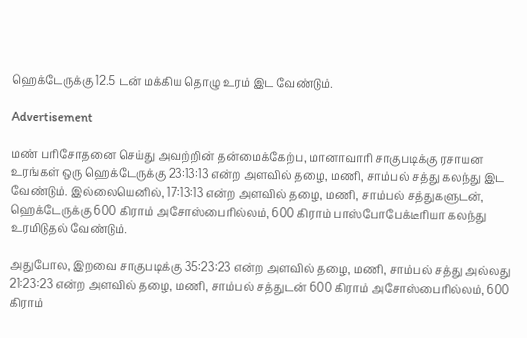ஹெக்டேருக்கு 12.5 டன் மக்கிய தொழு உரம் இட வேண்டும்.

Advertisement

மண் பரிசோதனை செய்து அவற்றின் தன்மைக்கேற்ப, மானாவாரி சாகுபடிக்கு ரசாயன உரங்கள் ஒரு ஹெக்டேருக்கு 23:13:13 என்ற அளவில் தழை, மணி, சாம்பல் சத்து கலந்து இட வேண்டும். இல்லையெனில், 17:13:13 என்ற அளவில் தழை, மணி, சாம்பல் சத்துகளுடன், ஹெக்டேருக்கு 600 கிராம் அசோஸ்பைரில்லம், 600 கிராம் பாஸ்போபேக்டீரியா கலந்து உரமிடுதல் வேண்டும்.

அதுபோல, இறவை சாகுபடிக்கு 35:23:23 என்ற அளவில் தழை, மணி, சாம்பல் சத்து அல்லது 21:23:23 என்ற அளவில் தழை, மணி, சாம்பல் சத்துடன் 600 கிராம் அசோஸ்பைரில்லம், 600 கிராம்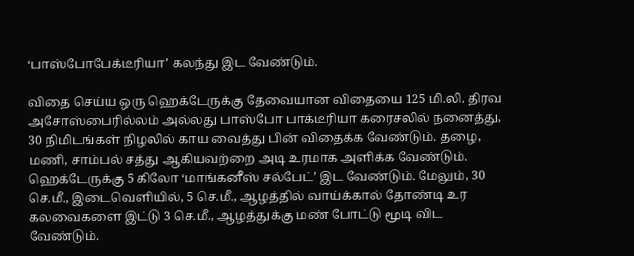‘பாஸ்போபேக்டீரியா’ கலந்து இட வேண்டும்.

விதை செய்ய ஒரு ஹெக்டேருக்கு தேவையான விதையை 125 மி.லி. திரவ அசோஸ்பைரில்லம் அல்லது பாஸ்போ பாக்டீரியா கரைசலில் நனைத்து, 30 நிமிடங்கள் நிழலில் காய வைத்து பின் விதைக்க வேண்டும். தழை, மணி, சாம்பல் சத்து ஆகியவற்றை அடி உரமாக அளிக்க வேண்டும். ஹெக்டேருக்கு 5 கிலோ ‘மாங்கனீஸ் சல்பேட்’ இட வேண்டும். மேலும், 30 செ.மீ., இடைவெளியில், 5 செ.மீ., ஆழத்தில் வாய்க்கால் தோண்டி உர கலவைகளை இட்டு 3 செ.மீ., ஆழத்துக்கு மண் போட்டு மூடி விட வேண்டும்.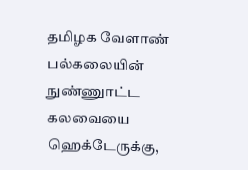தமிழக வேளாண் பல்கலையின் நுண்ணுாட்ட கலவையை ஹெக்டேருக்கு,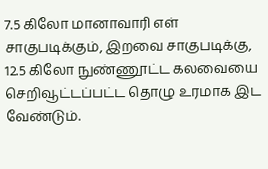7.5 கிலோ மானாவாரி எள் சாகுபடிக்கும், இறவை சாகுபடிக்கு, 12.5 கிலோ நுண்ணூட்ட கலவையை செறிவூட்டப்பட்ட தொழு உரமாக இட வேண்டும்.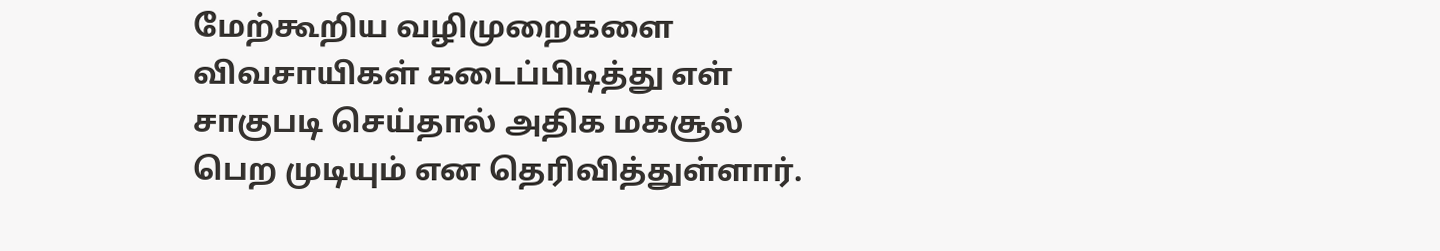மேற்கூறிய வழிமுறைகளை விவசாயிகள் கடைப்பிடித்து எள் சாகுபடி செய்தால் அதிக மகசூல் பெற முடியும் என தெரிவித்துள்ளார்.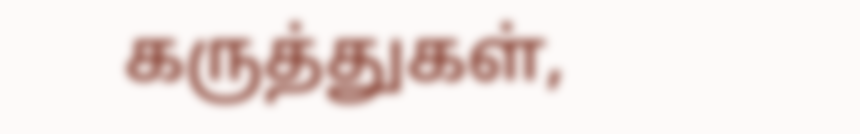கருத்துகள்,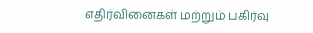எதிர்வினைகள் மற்றும் பகிர்வு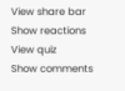View share bar
Show reactions
View quiz
Show comments